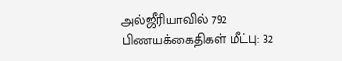அல்ஜீரியாவில் 792 பிணயக்கைதிகள் மீட்பு: 32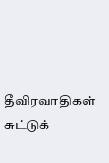தீவிரவாதிகள் சுட்டுக்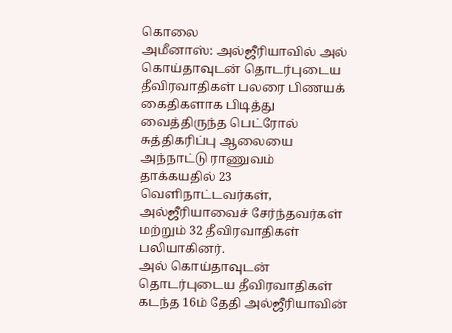கொலை
அமீனாஸ்: அல்ஜீரியாவில் அல் கொய்தாவுடன் தொடர்புடைய தீவிரவாதிகள் பலரை பிணயக் கைதிகளாக பிடித்து வைத்திருந்த பெட்ரோல் சுத்திகரிப்பு ஆலையை அந்நாட்டு ராணுவம் தாக்கயதில் 23 வெளிநாட்டவர்கள், அல்ஜீரியாவைச் சேர்ந்தவர்கள் மற்றும் 32 தீவிரவாதிகள் பலியாகினர்.
அல் கொய்தாவுடன் தொடர்புடைய தீவிரவாதிகள் கடந்த 16ம் தேதி அல்ஜீரியாவின்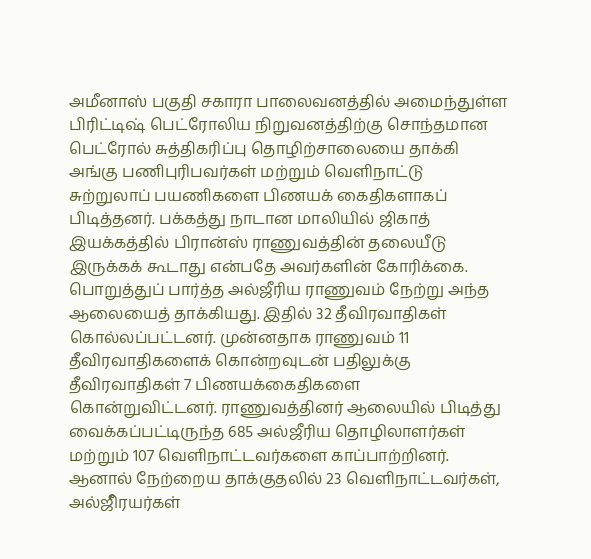அமீனாஸ் பகுதி சகாரா பாலைவனத்தில் அமைந்துள்ள பிரிட்டிஷ் பெட்ரோலிய நிறுவனத்திற்கு சொந்தமான பெட்ரோல் சுத்திகரிப்பு தொழிற்சாலையை தாக்கி அங்கு பணிபுரிபவர்கள் மற்றும் வெளிநாட்டு சுற்றுலாப் பயணிகளை பிணயக் கைதிகளாகப் பிடித்தனர். பக்கத்து நாடான மாலியில் ஜிகாத் இயக்கத்தில் பிரான்ஸ் ராணுவத்தின் தலையீடு இருக்கக் கூடாது என்பதே அவர்களின் கோரிக்கை.
பொறுத்துப் பார்த்த அல்ஜீரிய ராணுவம் நேற்று அந்த ஆலையைத் தாக்கியது. இதில் 32 தீவிரவாதிகள் கொல்லப்பட்டனர். முன்னதாக ராணுவம் 11 தீவிரவாதிகளைக் கொன்றவுடன் பதிலுக்கு தீவிரவாதிகள் 7 பிணயக்கைதிகளை கொன்றுவிட்டனர். ராணுவத்தினர் ஆலையில் பிடித்து வைக்கப்பட்டிருந்த 685 அல்ஜீரிய தொழிலாளர்கள் மற்றும் 107 வெளிநாட்டவர்களை காப்பாற்றினர்.
ஆனால் நேற்றைய தாக்குதலில் 23 வெளிநாட்டவர்கள், அல்ஜீிரயர்கள்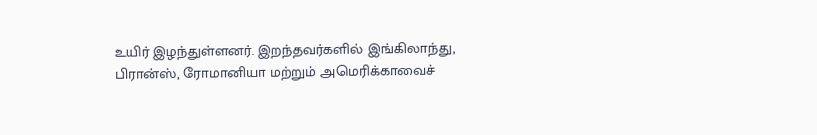உயிர் இழந்துள்ளனர். இறந்தவர்களில் இங்கிலாந்து, பிரான்ஸ், ரோமானியா மற்றும் அமெரிக்காவைச்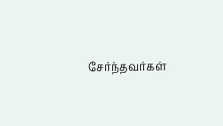சேர்ந்தவர்கள்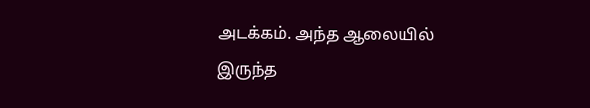அடக்கம். அந்த ஆலையில் இருந்த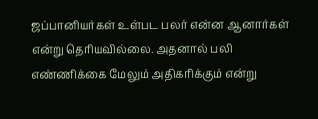ஜப்பானியர்கள் உள்பட பலர் என்ன ஆனார்கள் என்று தெரியவில்லை. அதனால் பலி எண்ணிக்கை மேலும் அதிகரிக்கும் என்று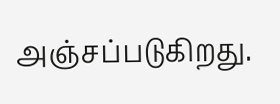அஞ்சப்படுகிறது.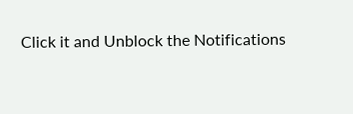Click it and Unblock the Notifications